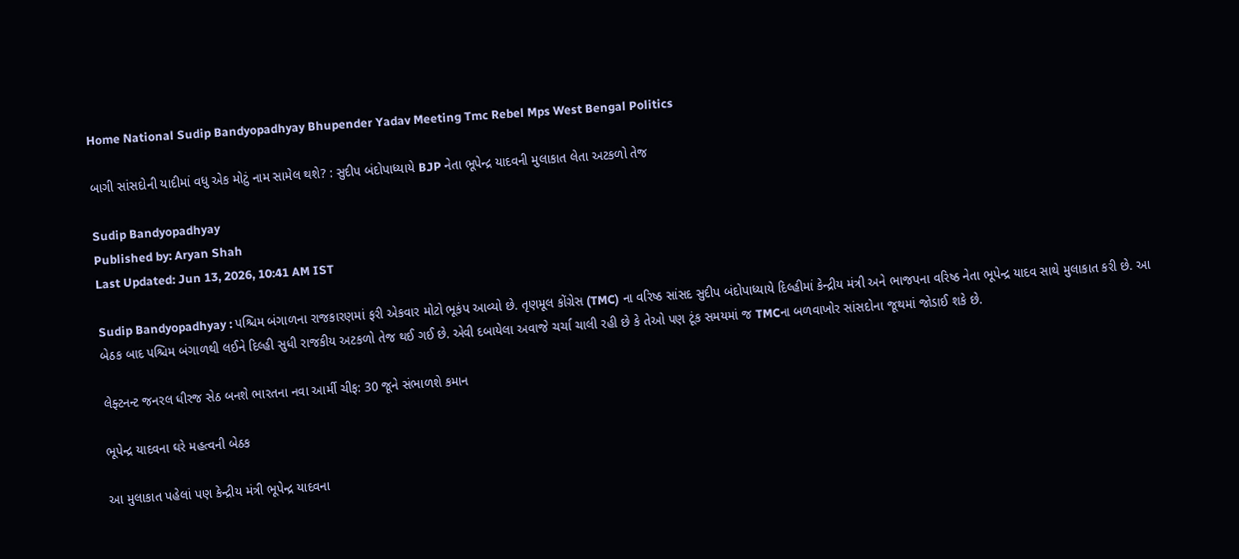Home National Sudip Bandyopadhyay Bhupender Yadav Meeting Tmc Rebel Mps West Bengal Politics

બાગી સાંસદોની યાદીમાં વધુ એક મોટું નામ સામેલ થશે? : સુદીપ બંદોપાધ્યાયે BJP નેતા ભૂપેન્દ્ર યાદવની મુલાકાત લેતા અટકળો તેજ

Sudip Bandyopadhyay
Published by: Aryan Shah
Last Updated: Jun 13, 2026, 10:41 AM IST

Sudip Bandyopadhyay : પશ્ચિમ બંગાળના રાજકારણમાં ફરી એકવાર મોટો ભૂકંપ આવ્યો છે. તૃણમૂલ કોંગ્રેસ (TMC) ના વરિષ્ઠ સાંસદ સુદીપ બંદોપાધ્યાયે દિલ્હીમાં કેન્દ્રીય મંત્રી અને ભાજપના વરિષ્ઠ નેતા ભૂપેન્દ્ર યાદવ સાથે મુલાકાત કરી છે. આ બેઠક બાદ પશ્ચિમ બંગાળથી લઈને દિલ્હી સુધી રાજકીય અટકળો તેજ થઈ ગઈ છે. એવી દબાયેલા અવાજે ચર્ચા ચાલી રહી છે કે તેઓ પણ ટૂંક સમયમાં જ TMCના બળવાખોર સાંસદોના જૂથમાં જોડાઈ શકે છે.

લેફ્ટનન્ટ જનરલ ધીરજ સેઠ બનશે ભારતના નવા આર્મી ચીફ: 30 જૂને સંભાળશે કમાન

ભૂપેન્દ્ર યાદવના ઘરે મહત્વની બેઠક

આ મુલાકાત પહેલાં પણ કેન્દ્રીય મંત્રી ભૂપેન્દ્ર યાદવના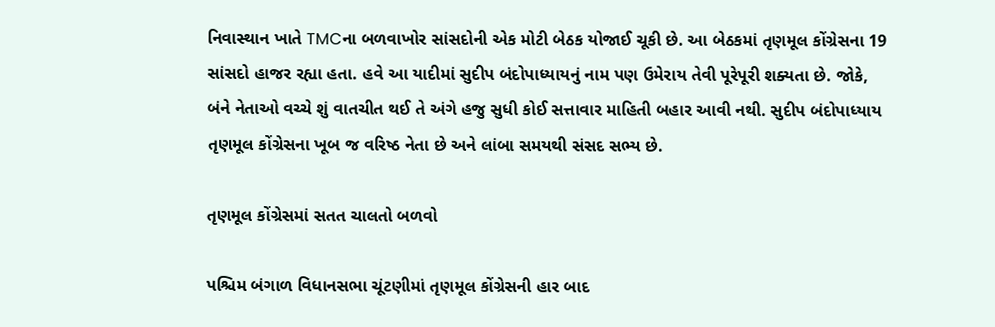નિવાસ્થાન ખાતે TMCના બળવાખોર સાંસદોની એક મોટી બેઠક યોજાઈ ચૂકી છે. આ બેઠકમાં તૃણમૂલ કોંગ્રેસના 19 સાંસદો હાજર રહ્યા હતા. હવે આ યાદીમાં સુદીપ બંદોપાધ્યાયનું નામ પણ ઉમેરાય તેવી પૂરેપૂરી શક્યતા છે. જોકે, બંને નેતાઓ વચ્ચે શું વાતચીત થઈ તે અંગે હજુ સુધી કોઈ સત્તાવાર માહિતી બહાર આવી નથી. સુદીપ બંદોપાધ્યાય તૃણમૂલ કોંગ્રેસના ખૂબ જ વરિષ્ઠ નેતા છે અને લાંબા સમયથી સંસદ સભ્ય છે.

તૃણમૂલ કોંગ્રેસમાં સતત ચાલતો બળવો

પશ્ચિમ બંગાળ વિધાનસભા ચૂંટણીમાં તૃણમૂલ કોંગ્રેસની હાર બાદ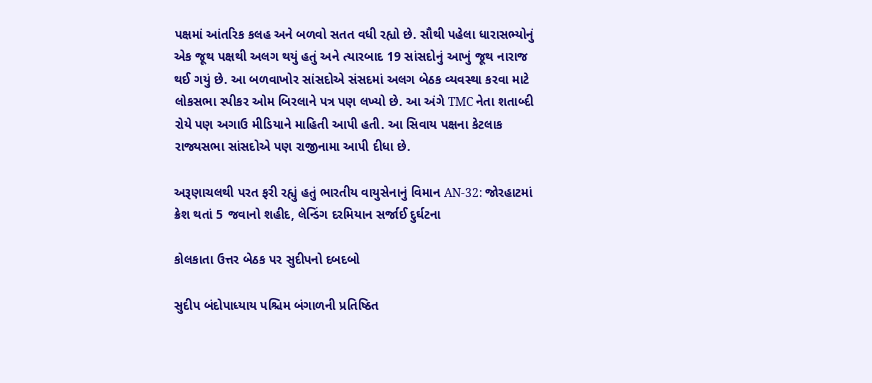પક્ષમાં આંતરિક કલહ અને બળવો સતત વધી રહ્યો છે. સૌથી પહેલા ધારાસભ્યોનું એક જૂથ પક્ષથી અલગ થયું હતું અને ત્યારબાદ 19 સાંસદોનું આખું જૂથ નારાજ થઈ ગયું છે. આ બળવાખોર સાંસદોએ સંસદમાં અલગ બેઠક વ્યવસ્થા કરવા માટે લોકસભા સ્પીકર ઓમ બિરલાને પત્ર પણ લખ્યો છે. આ અંગે TMC નેતા શતાબ્દી રોયે પણ અગાઉ મીડિયાને માહિતી આપી હતી. આ સિવાય પક્ષના કેટલાક રાજ્યસભા સાંસદોએ પણ રાજીનામા આપી દીધા છે.

અરૂણાચલથી પરત ફરી રહ્યું હતું ભારતીય વાયુસેનાનું વિમાન AN-32: જોરહાટમાં ક્રેશ થતાં 5 જવાનો શહીદ, લેન્ડિંગ દરમિયાન સર્જાઈ દુર્ઘટના

કોલકાતા ઉત્તર બેઠક પર સુદીપનો દબદબો

સુદીપ બંદોપાધ્યાય પશ્ચિમ બંગાળની પ્રતિષ્ઠિત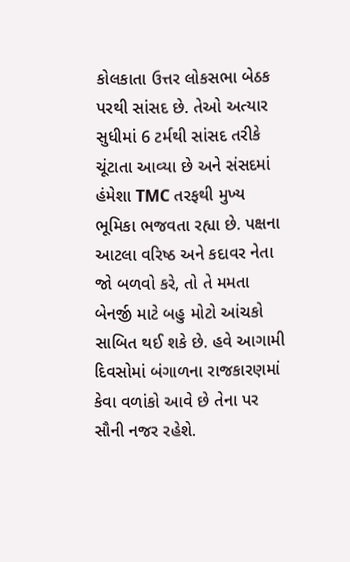કોલકાતા ઉત્તર લોકસભા બેઠક પરથી સાંસદ છે. તેઓ અત્યાર સુધીમાં 6 ટર્મથી સાંસદ તરીકે ચૂંટાતા આવ્યા છે અને સંસદમાં હંમેશા TMC તરફથી મુખ્ય ભૂમિકા ભજવતા રહ્યા છે. પક્ષના આટલા વરિષ્ઠ અને કદાવર નેતા જો બળવો કરે, તો તે મમતા બેનર્જી માટે બહુ મોટો આંચકો સાબિત થઈ શકે છે. હવે આગામી દિવસોમાં બંગાળના રાજકારણમાં કેવા વળાંકો આવે છે તેના પર સૌની નજર રહેશે.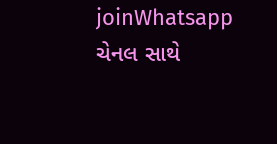joinWhatsapp ચેનલ સાથે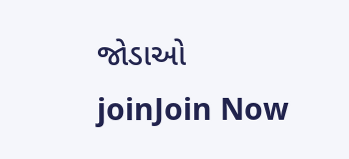જોડાઓ
joinJoin Now